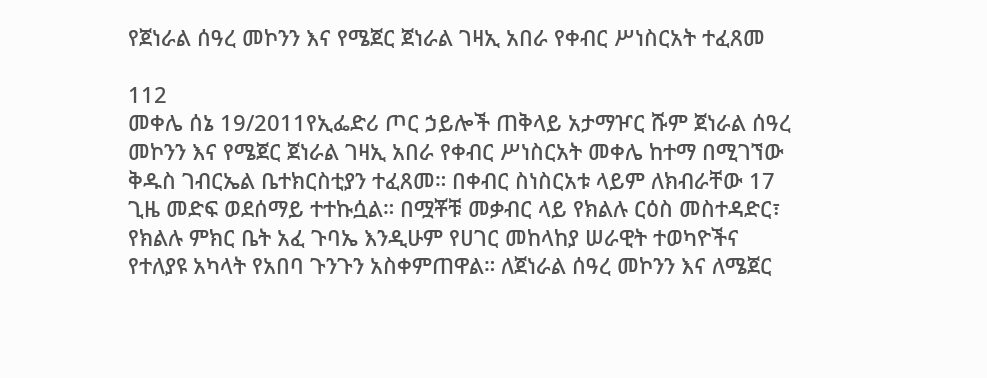የጀነራል ሰዓረ መኮንን እና የሜጀር ጀነራል ገዛኢ አበራ የቀብር ሥነስርአት ተፈጸመ

112
መቀሌ ሰኔ 19/2011የኢፌድሪ ጦር ኃይሎች ጠቅላይ አታማዦር ሹም ጀነራል ሰዓረ መኮንን እና የሜጀር ጀነራል ገዛኢ አበራ የቀብር ሥነስርአት መቀሌ ከተማ በሚገኘው ቅዱስ ገብርኤል ቤተክርስቲያን ተፈጸመ። በቀብር ስነስርአቱ ላይም ለክብራቸው 17 ጊዜ መድፍ ወደሰማይ ተተኩሷል። በሟቾቹ መቃብር ላይ የክልሉ ርዕስ መስተዳድር፣ የክልሉ ምክር ቤት አፈ ጉባኤ እንዲሁም የሀገር መከላከያ ሠራዊት ተወካዮችና የተለያዩ አካላት የአበባ ጉንጉን አስቀምጠዋል። ለጀነራል ሰዓረ መኮንን እና ለሜጀር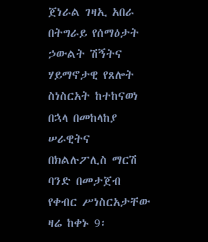ጀነራል ገዛኢ አበራ በትግራይ የሰማዕታት ኃውልት ሽኝትና ሃይማኖታዊ የጸሎት ስነስርአት ከተከናወነ በኋላ በመከላከያ ሠራዊትና በክልሉፖሊስ ማርሽ ባንድ በመታጀብ የቀብር ሥነስርአታቸው ዛሬ ከቀኑ 9፡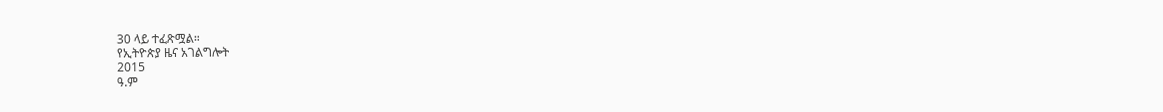30 ላይ ተፈጽሟል።
የኢትዮጵያ ዜና አገልግሎት
2015
ዓ.ም